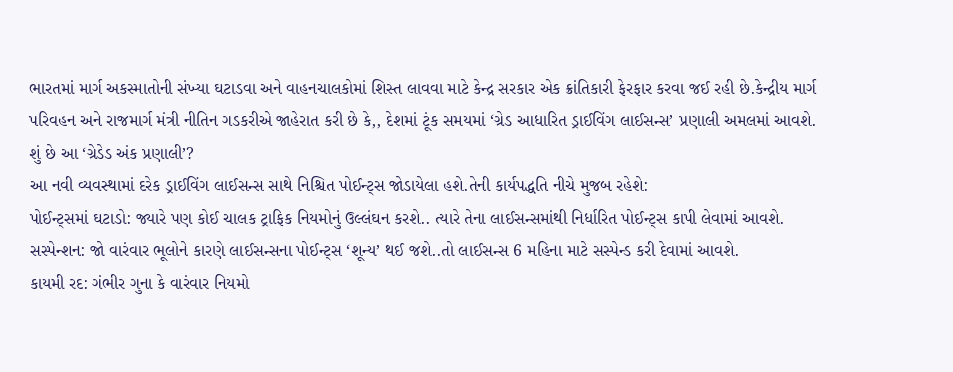ભારતમાં માર્ગ અકસ્માતોની સંખ્યા ઘટાડવા અને વાહનચાલકોમાં શિસ્ત લાવવા માટે કેન્દ્ર સરકાર એક ક્રાંતિકારી ફેરફાર કરવા જઈ રહી છે.કેન્દ્રીય માર્ગ પરિવહન અને રાજમાર્ગ મંત્રી નીતિન ગડકરીએ જાહેરાત કરી છે કે,, દેશમાં ટૂંક સમયમાં ‘ગ્રેડ આધારિત ડ્રાઈવિંગ લાઈસન્સ’ પ્રણાલી અમલમાં આવશે.
શું છે આ ‘ગ્રેડેડ અંક પ્રણાલી’?
આ નવી વ્યવસ્થામાં દરેક ડ્રાઈવિંગ લાઈસન્સ સાથે નિશ્ચિત પોઈન્ટ્સ જોડાયેલા હશે.તેની કાર્યપદ્ધતિ નીચે મુજબ રહેશે:
પોઈન્ટ્સમાં ઘટાડો: જ્યારે પણ કોઈ ચાલક ટ્રાફિક નિયમોનું ઉલ્લંઘન કરશે.. ત્યારે તેના લાઈસન્સમાંથી નિર્ધારિત પોઈન્ટ્સ કાપી લેવામાં આવશે.
સસ્પેન્શન: જો વારંવાર ભૂલોને કારણે લાઈસન્સના પોઈન્ટ્સ ‘શૂન્ય’ થઈ જશે..તો લાઈસન્સ 6 મહિના માટે સસ્પેન્ડ કરી દેવામાં આવશે.
કાયમી રદ: ગંભીર ગુના કે વારંવાર નિયમો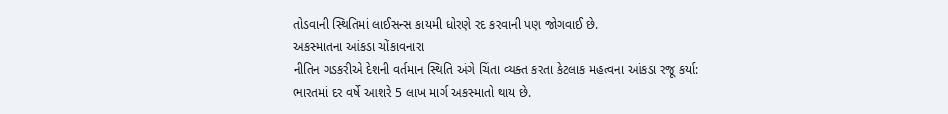તોડવાની સ્થિતિમાં લાઈસન્સ કાયમી ધોરણે રદ કરવાની પણ જોગવાઈ છે.
અકસ્માતના આંકડા ચોંકાવનારા
નીતિન ગડકરીએ દેશની વર્તમાન સ્થિતિ અંગે ચિંતા વ્યક્ત કરતા કેટલાક મહત્વના આંકડા રજૂ કર્યા:
ભારતમાં દર વર્ષે આશરે 5 લાખ માર્ગ અકસ્માતો થાય છે.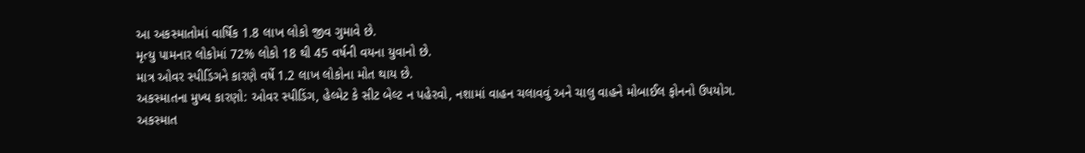આ અકસ્માતોમાં વાર્ષિક 1.8 લાખ લોકો જીવ ગુમાવે છે.
મૃત્યુ પામનાર લોકોમાં 72% લોકો 18 થી 45 વર્ષની વયના યુવાનો છે.
માત્ર ઓવર સ્પીડિંગને કારણે વર્ષે 1.2 લાખ લોકોના મોત થાય છે.
અકસ્માતના મુખ્ય કારણો: ઓવર સ્પીડિંગ, હેલ્મેટ કે સીટ બેલ્ટ ન પહેરવો, નશામાં વાહન ચલાવવું અને ચાલુ વાહને મોબાઈલ ફોનનો ઉપયોગ.
અકસ્માત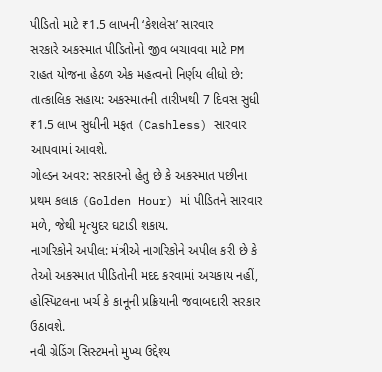પીડિતો માટે ₹1.5 લાખની ‘કેશલેસ’ સારવાર
સરકારે અકસ્માત પીડિતોનો જીવ બચાવવા માટે PM રાહત યોજના હેઠળ એક મહત્વનો નિર્ણય લીધો છે:
તાત્કાલિક સહાય: અકસ્માતની તારીખથી 7 દિવસ સુધી ₹1.5 લાખ સુધીની મફત (Cashless) સારવાર આપવામાં આવશે.
ગોલ્ડન અવર: સરકારનો હેતુ છે કે અકસ્માત પછીના પ્રથમ કલાક (Golden Hour) માં પીડિતને સારવાર મળે, જેથી મૃત્યુદર ઘટાડી શકાય.
નાગરિકોને અપીલ: મંત્રીએ નાગરિકોને અપીલ કરી છે કે તેઓ અકસ્માત પીડિતોની મદદ કરવામાં અચકાય નહીં, હોસ્પિટલના ખર્ચ કે કાનૂની પ્રક્રિયાની જવાબદારી સરકાર ઉઠાવશે.
નવી ગ્રેડિંગ સિસ્ટમનો મુખ્ય ઉદ્દેશ્ય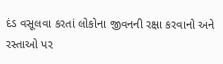દંડ વસૂલવા કરતાં લોકોના જીવનની રક્ષા કરવાનો અને રસ્તાઓ પર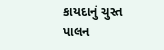કાયદાનું ચુસ્ત પાલન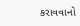કરાવવાનો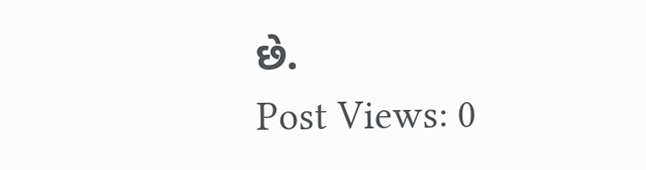છે.
Post Views: 0